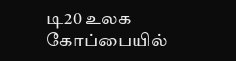டி20 உலக கோப்பையில்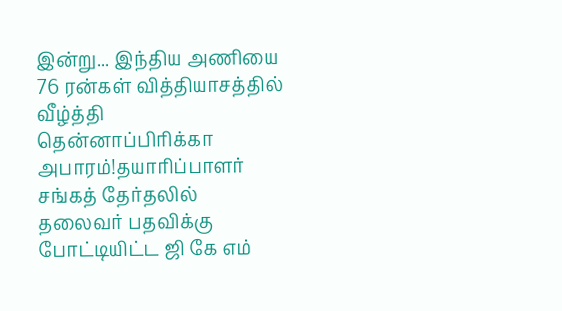இன்று... இந்திய அணியை 76 ரன்கள் வித்தியாசத்தில் வீழ்த்தி தென்னாப்பிரிக்கா அபாரம்!தயாரிப்பாளர் சங்கத் தேர்தலில் தலைவர் பதவிக்கு போட்டியிட்ட ஜி கே எம்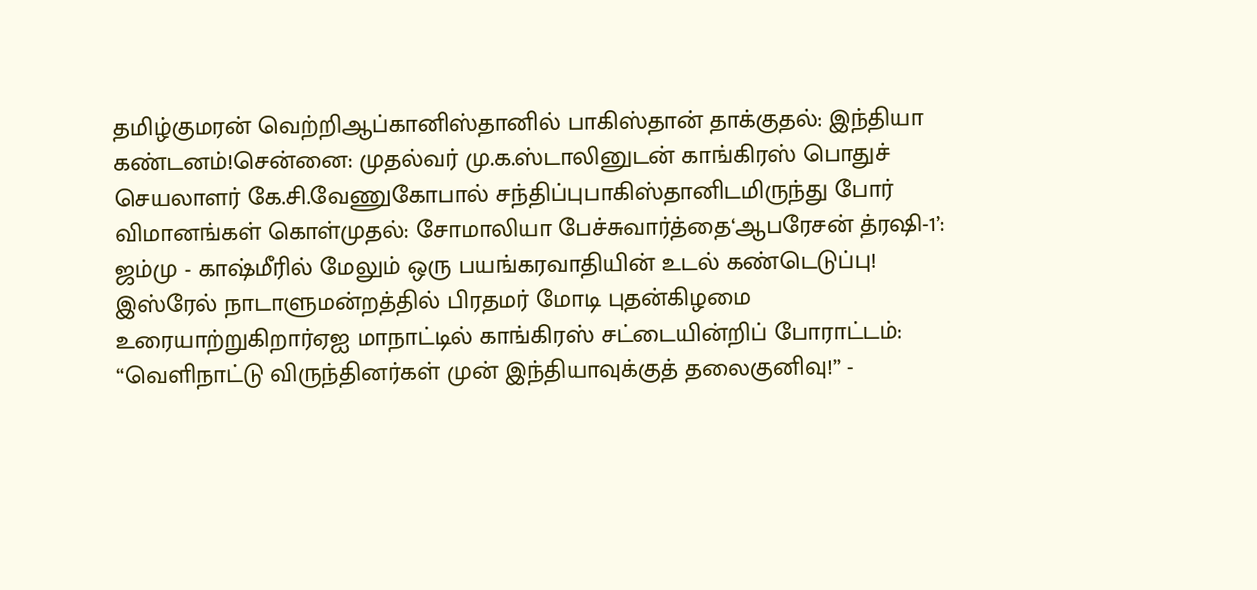தமிழ்குமரன் வெற்றிஆப்கானிஸ்தானில் பாகிஸ்தான் தாக்குதல்: இந்தியா கண்டனம்!சென்னை: முதல்வர் மு.க.ஸ்டாலினுடன் காங்கிரஸ் பொதுச் செயலாளர் கே.சி.வேணுகோபால் சந்திப்புபாகிஸ்தானிடமிருந்து போர் விமானங்கள் கொள்முதல்: சோமாலியா பேச்சுவார்த்தை‘ஆபரேசன் த்ரஷி-1’: ஜம்மு - காஷ்மீரில் மேலும் ஒரு பயங்கரவாதியின் உடல் கண்டெடுப்பு! இஸ்ரேல் நாடாளுமன்றத்தில் பிரதமர் மோடி புதன்கிழமை உரையாற்றுகிறார்ஏஐ மாநாட்டில் காங்கிரஸ் சட்டையின்றிப் போராட்டம்: “வெளிநாட்டு விருந்தினர்கள் முன் இந்தியாவுக்குத் தலைகுனிவு!” -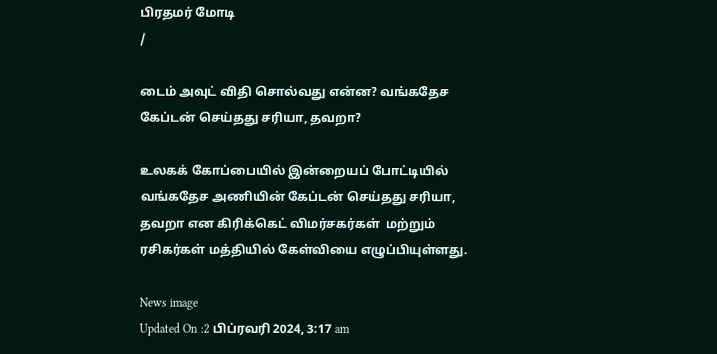பிரதமர் மோடி
/

டைம் அவுட் விதி சொல்வது என்ன? வங்கதேச கேப்டன் செய்தது சரியா, தவறா?

உலகக் கோப்பையில் இன்றையப் போட்டியில் வங்கதேச அணியின் கேப்டன் செய்தது சரியா, தவறா என கிரிக்கெட் விமர்சகர்கள்  மற்றும் ரசிகர்கள் மத்தியில் கேள்வியை எழுப்பியுள்ளது.

News image
Updated On :2 பிப்ரவரி 2024, 3:17 am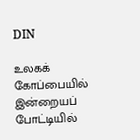DIN

உலகக் கோப்பையில் இன்றையப் போட்டியில்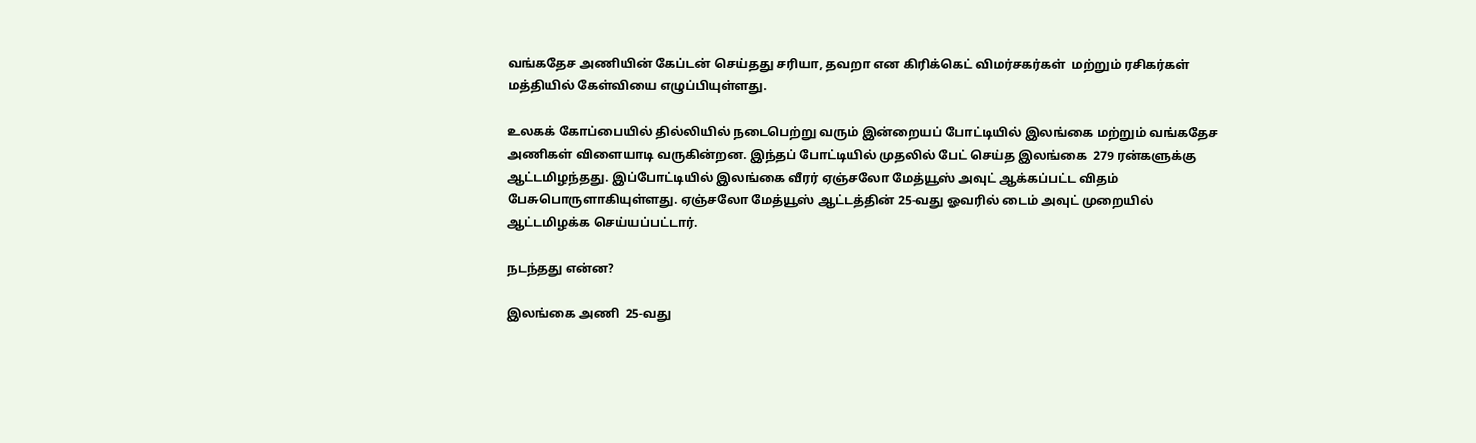வங்கதேச அணியின் கேப்டன் செய்தது சரியா, தவறா என கிரிக்கெட் விமர்சகர்கள்  மற்றும் ரசிகர்கள் மத்தியில் கேள்வியை எழுப்பியுள்ளது.

உலகக் கோப்பையில் தில்லியில் நடைபெற்று வரும் இன்றையப் போட்டியில் இலங்கை மற்றும் வங்கதேச அணிகள் விளையாடி வருகின்றன. இந்தப் போட்டியில் முதலில் பேட் செய்த இலங்கை  279 ரன்களுக்கு ஆட்டமிழந்தது. இப்போட்டியில் இலங்கை வீரர் ஏஞ்சலோ மேத்யூஸ் அவுட் ஆக்கப்பட்ட விதம் பேசுபொருளாகியுள்ளது. ஏஞ்சலோ மேத்யூஸ் ஆட்டத்தின் 25-வது ஓவரில் டைம் அவுட் முறையில் ஆட்டமிழக்க செய்யப்பட்டார்.

நடந்தது என்ன?

இலங்கை அணி  25-வது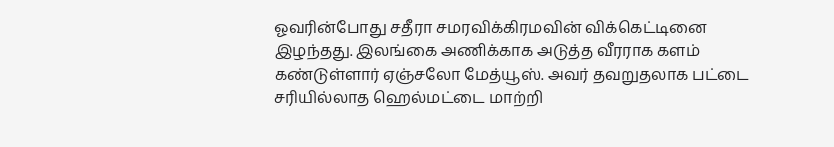ஓவரின்போது சதீரா சமரவிக்கிரமவின் விக்கெட்டினை இழந்தது. இலங்கை அணிக்காக அடுத்த வீரராக களம் கண்டுள்ளார் ஏஞ்சலோ மேத்யூஸ். அவர் தவறுதலாக பட்டை சரியில்லாத ஹெல்மட்டை மாற்றி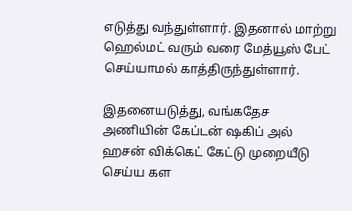எடுத்து வந்துள்ளார். இதனால் மாற்று ஹெல்மட் வரும் வரை மேத்யூஸ் பேட் செய்யாமல் காத்திருந்துள்ளார்.

இதனையடுத்து, வங்கதேச அணியின் கேப்டன் ஷகிப் அல் ஹசன் விக்கெட் கேட்டு முறையீடு செய்ய கள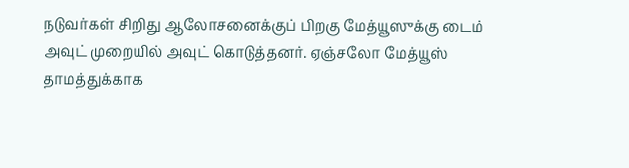நடுவர்கள் சிறிது ஆலோசனைக்குப் பிறகு மேத்யூஸுக்கு டைம் அவுட் முறையில் அவுட் கொடுத்தனர். ஏஞ்சலோ மேத்யூஸ் தாமத்துக்காக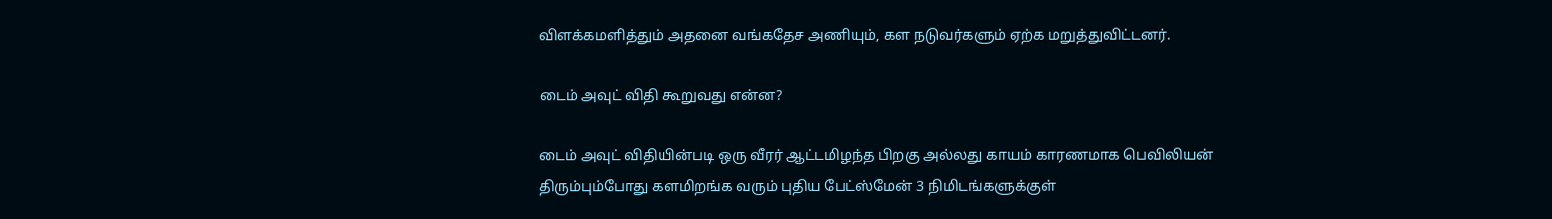விளக்கமளித்தும் அதனை வங்கதேச அணியும், கள நடுவர்களும் ஏற்க மறுத்துவிட்டனர்.

டைம் அவுட் விதி கூறுவது என்ன?

டைம் அவுட் விதியின்படி ஒரு வீரர் ஆட்டமிழந்த பிறகு அல்லது காயம் காரணமாக பெவிலியன் திரும்பும்போது களமிறங்க வரும் புதிய பேட்ஸ்மேன் 3 நிமிடங்களுக்குள்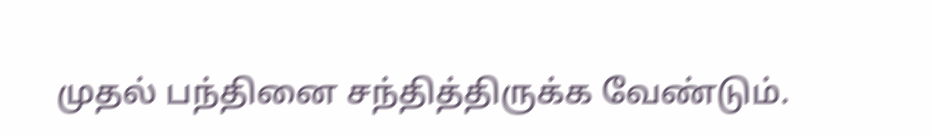முதல் பந்தினை சந்தித்திருக்க வேண்டும்.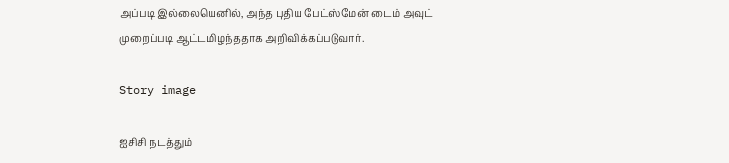அப்படி இல்லையெனில், அந்த புதிய பேட்ஸ்மேன் டைம் அவுட் முறைப்படி ஆட்டமிழந்ததாக அறிவிக்கப்படுவார்.

Story image

ஐசிசி நடத்தும்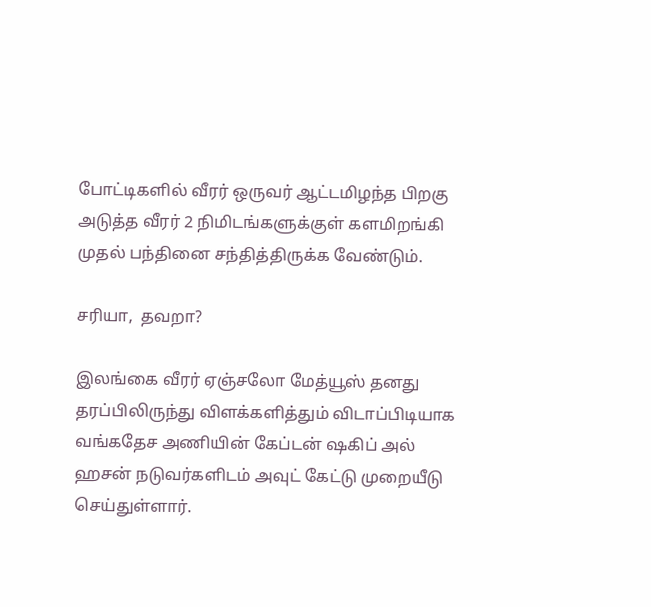போட்டிகளில் வீரர் ஒருவர் ஆட்டமிழந்த பிறகு அடுத்த வீரர் 2 நிமிடங்களுக்குள் களமிறங்கி முதல் பந்தினை சந்தித்திருக்க வேண்டும்.

சரியா,  தவறா?

இலங்கை வீரர் ஏஞ்சலோ மேத்யூஸ் தனது தரப்பிலிருந்து விளக்களித்தும் விடாப்பிடியாக வங்கதேச அணியின் கேப்டன் ஷகிப் அல் ஹசன் நடுவர்களிடம் அவுட் கேட்டு முறையீடு செய்துள்ளார்.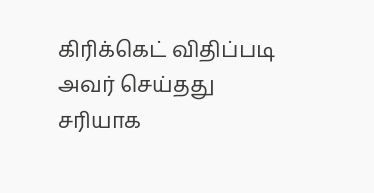கிரிக்கெட் விதிப்படி அவர் செய்தது சரியாக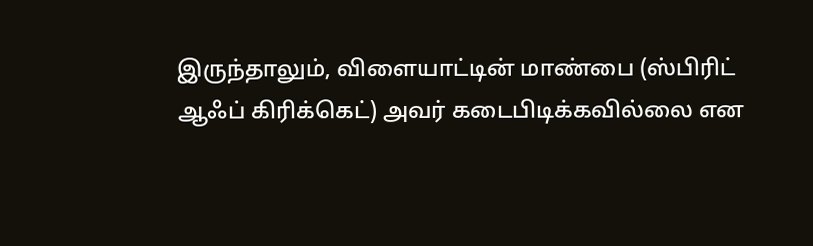இருந்தாலும், விளையாட்டின் மாண்பை (ஸ்பிரிட் ஆஃப் கிரிக்கெட்) அவர் கடைபிடிக்கவில்லை என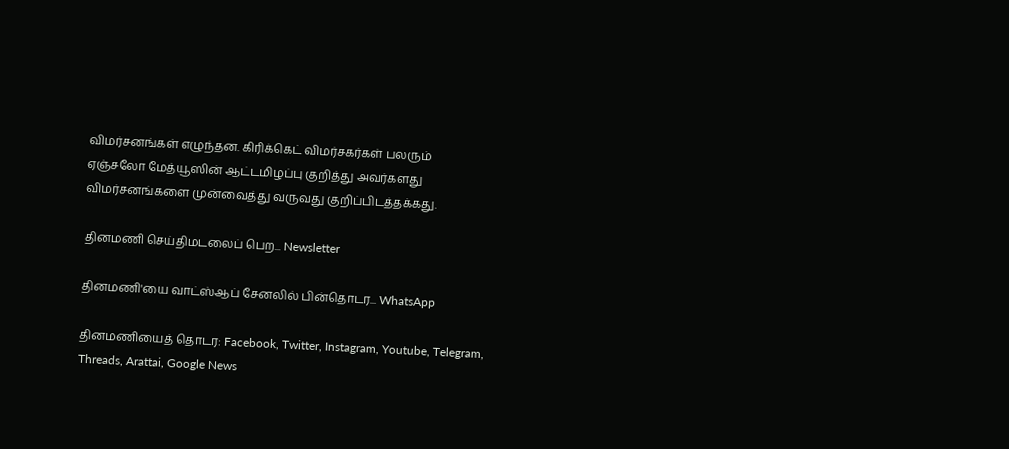விமர்சனங்கள் எழுந்தன. கிரிக்கெட் விமர்சகர்கள் பலரும்  ஏஞ்சலோ மேத்யூஸின் ஆட்டமிழப்பு குறித்து அவர்களது விமர்சனங்களை முன்வைத்து வருவது குறிப்பிடத்தக்கது.

தினமணி செய்திமடலைப் பெற... Newsletter

தினமணி'யை வாட்ஸ்ஆப் சேனலில் பின்தொடர... WhatsApp

தினமணியைத் தொடர: Facebook, Twitter, Instagram, Youtube, Telegram, Threads, Arattai, Google News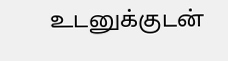உடனுக்குடன்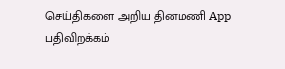செய்திகளை அறிய தினமணி App பதிவிறக்கம்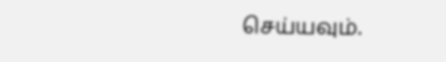செய்யவும்.